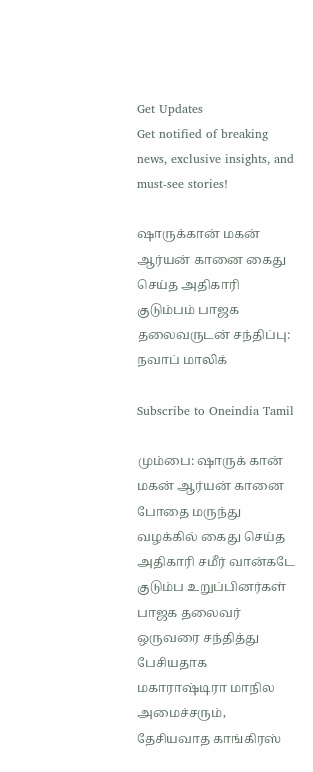Get Updates
Get notified of breaking news, exclusive insights, and must-see stories!

ஷாருக்கான் மகன் ஆர்யன் கானை கைது செய்த அதிகாரி குடும்பம் பாஜக தலைவருடன் சந்திப்பு: நவாப் மாலிக்

Subscribe to Oneindia Tamil

மும்பை: ஷாருக் கான் மகன் ஆர்யன் கானை போதை மருந்து வழக்கில் கைது செய்த அதிகாரி சமீர் வான்கடே குடும்ப உறுப்பினர்கள் பாஜக தலைவர் ஒருவரை சந்தித்து பேசியதாக மகாராஷ்டிரா மாநில அமைச்சரும், தேசியவாத காங்கிரஸ்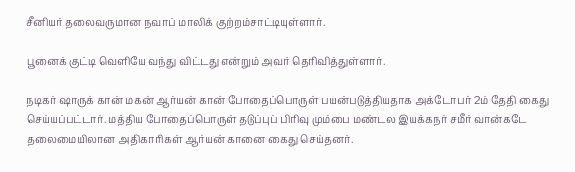சீனியர் தலைவருமான நவாப் மாலிக் குற்றம்சாட்டியுள்ளார்.

பூனைக் குட்டி வெளியே வந்து விட்டது என்றும் அவர் தெரிவித்துள்ளார்.

நடிகர் ஷாருக் கான் மகன் ஆர்யன் கான் போதைப்பொருள் பயன்படுத்தியதாக அக்டோபர் 2ம் தேதி கைது செய்யப்பட்டார். மத்திய போதைப்பொருள் தடுப்புப் பிரிவு மும்பை மண்டல இயக்கநர் சமீர் வான்கடே தலைமையிலான அதிகாரிகள் ஆர்யன் கானை கைது செய்தனர்.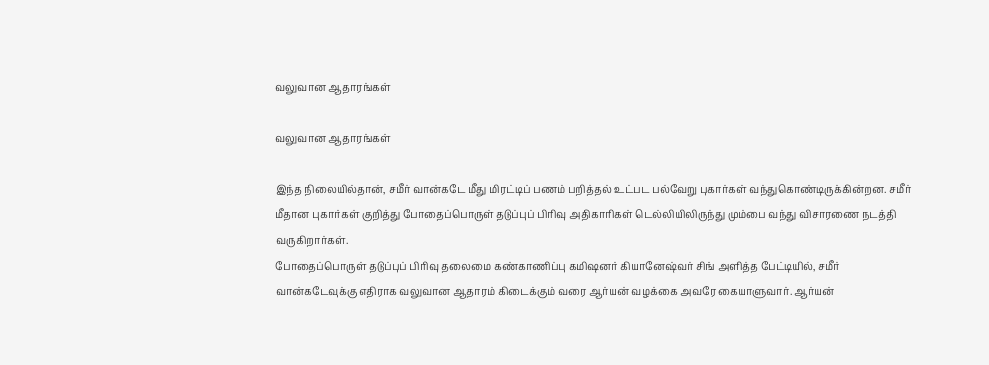வலுவான ஆதாரங்கள்

வலுவான ஆதாரங்கள்

இந்த நிலையில்தான், சமீர் வான்கடே மீது மிரட்டிப் பணம் பறித்தல் உட்பட பல்வேறு புகார்கள் வந்துகொண்டிருக்கின்றன. சமீர் மீதான புகார்கள் குறித்து போதைப்பொருள் தடுப்புப் பிரிவு அதிகாரிகள் டெல்லியிலிருந்து மும்பை வந்து விசாரணை நடத்தி வருகிறார்கள்.
போதைப்பொருள் தடுப்புப் பிரிவு தலைமை கண்காணிப்பு கமிஷனர் கியானேஷ்வர் சிங் அளித்த பேட்டியில், சமீர் வான்கடேவுக்கு எதிராக வலுவான ஆதாரம் கிடைக்கும் வரை ஆர்யன் வழக்கை அவரே கையாளுவார். ஆர்யன்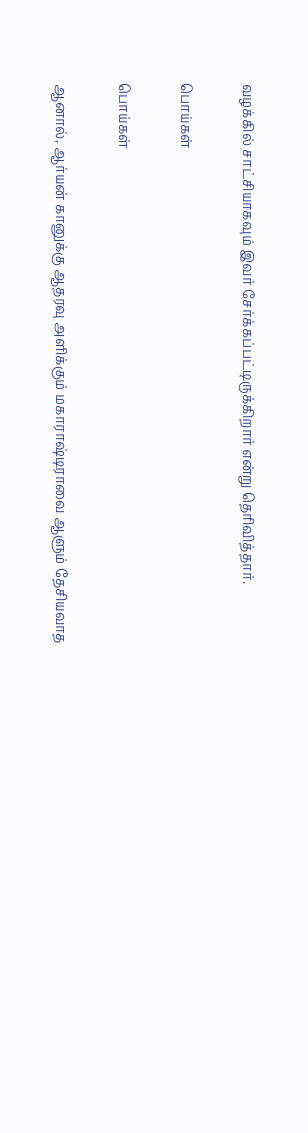வழக்கில் சாட்சியாகவும் இவர் சேர்க்கப்பட்டிருக்கிறார் என்று தெரிவித்தார்.

பொய்கள்

பொய்கள்

ஆனால், ஆர்யன் கானுக்கு ஆதரவு அளிக்கும் மகாராஷ்டிராவை ஆளும் தேசியவாத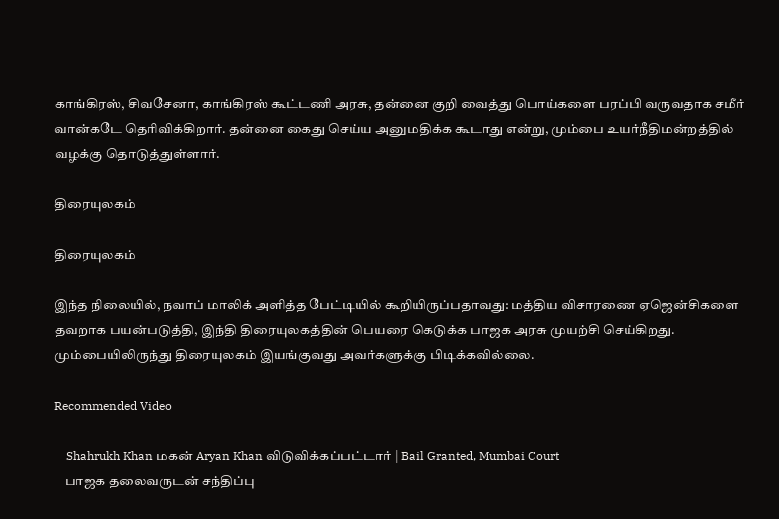காங்கிரஸ், சிவசேனா, காங்கிரஸ் கூட்டணி அரசு, தன்னை குறி வைத்து பொய்களை பரப்பி வருவதாக சமீர் வான்கடே தெரிவிக்கிறார். தன்னை கைது செய்ய அனுமதிக்க கூடாது என்று, மும்பை உயர்நீதிமன்றத்தில் வழக்கு தொடுத்துள்ளார்.

திரையுலகம்

திரையுலகம்

இந்த நிலையில், நவாப் மாலிக் அளித்த பேட்டியில் கூறியிருப்பதாவது: மத்திய விசாரணை ஏஜென்சிகளை தவறாக பயன்படுத்தி, இந்தி திரையுலகத்தின் பெயரை கெடுக்க பாஜக அரசு முயற்சி செய்கிறது. மும்பையிலிருந்து திரையுலகம் இயங்குவது அவர்களுக்கு பிடிக்கவில்லை.

Recommended Video

    Shahrukh Khan மகன் Aryan Khan விடுவிக்கப்பட்டார் | Bail Granted, Mumbai Court
    பாஜக தலைவருடன் சந்திப்பு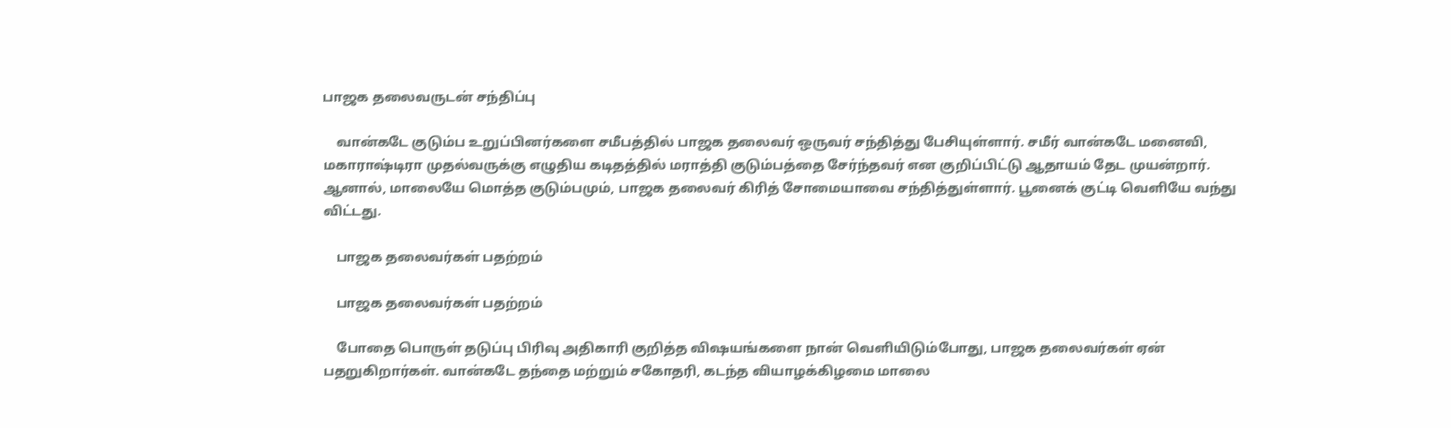பாஜக தலைவருடன் சந்திப்பு

    வான்கடே குடும்ப உறுப்பினர்களை சமீபத்தில் பாஜக தலைவர் ஒருவர் சந்தித்து பேசியுள்ளார். சமீர் வான்கடே மனைவி, மகாராஷ்டிரா முதல்வருக்கு எழுதிய கடிதத்தில் மராத்தி குடும்பத்தை சேர்ந்தவர் என குறிப்பிட்டு ஆதாயம் தேட முயன்றார். ஆனால், மாலையே மொத்த குடும்பமும், பாஜக தலைவர் கிரித் சோமையாவை சந்தித்துள்ளார். பூனைக் குட்டி வெளியே வந்து விட்டது.

    பாஜக தலைவர்கள் பதற்றம்

    பாஜக தலைவர்கள் பதற்றம்

    போதை பொருள் தடுப்பு பிரிவு அதிகாரி குறித்த விஷயங்களை நான் வெளியிடும்போது, பாஜக தலைவர்கள் ஏன் பதறுகிறார்கள். வான்கடே தந்தை மற்றும் சகோதரி, கடந்த வியாழக்கிழமை மாலை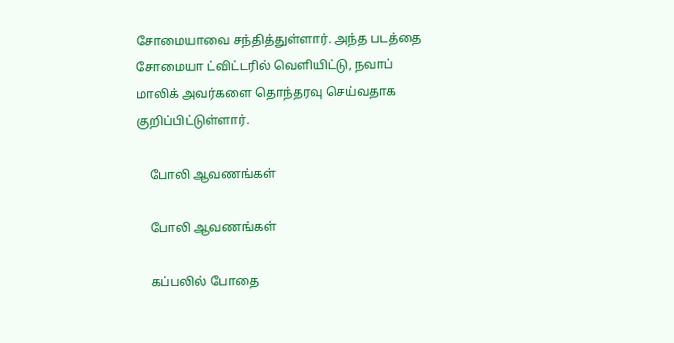சோமையாவை சந்தித்துள்ளார். அந்த படத்தை சோமையா ட்விட்டரில் வெளியிட்டு, நவாப் மாலிக் அவர்களை தொந்தரவு செய்வதாக குறிப்பிட்டுள்ளார்.

    போலி ஆவணங்கள்

    போலி ஆவணங்கள்

    கப்பலில் போதை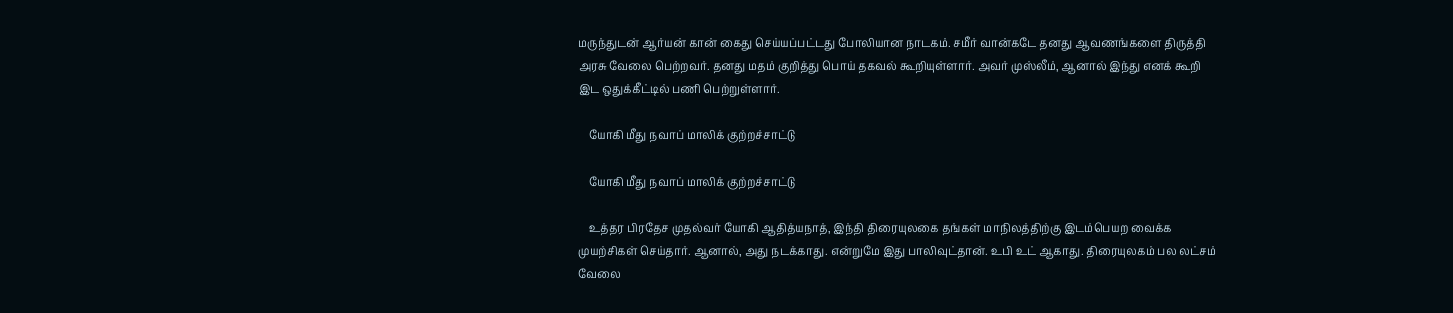மருந்துடன் ஆர்யன் கான் கைது செய்யப்பட்டது போலியான நாடகம். சமீர் வான்கடே தனது ஆவணங்களை திருத்தி அரசு வேலை பெற்றவர். தனது மதம் குறித்து பொய் தகவல் கூறியுள்ளார். அவர் முஸ்லீம், ஆனால் இந்து எனக் கூறி இட ஒதுக்கீட்டில் பணி பெற்றுள்ளார்.

    யோகி மீது நவாப் மாலிக் குற்றச்சாட்டு

    யோகி மீது நவாப் மாலிக் குற்றச்சாட்டு

    உத்தர பிரதேச முதல்வர் யோகி ஆதித்யநாத், இந்தி திரையுலகை தங்கள் மாநிலத்திற்கு இடம்பெயற வைக்க முயற்சிகள் செய்தார். ஆனால், அது நடக்காது. என்றுமே இது பாலிவுட்தான். உபி உட் ஆகாது. திரையுலகம் பல லட்சம் வேலை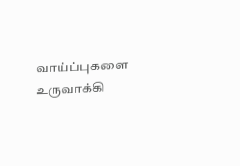வாய்ப்புகளை உருவாக்கி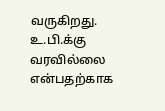வருகிறது. உ.பி.க்கு வரவில்லை என்பதற்காக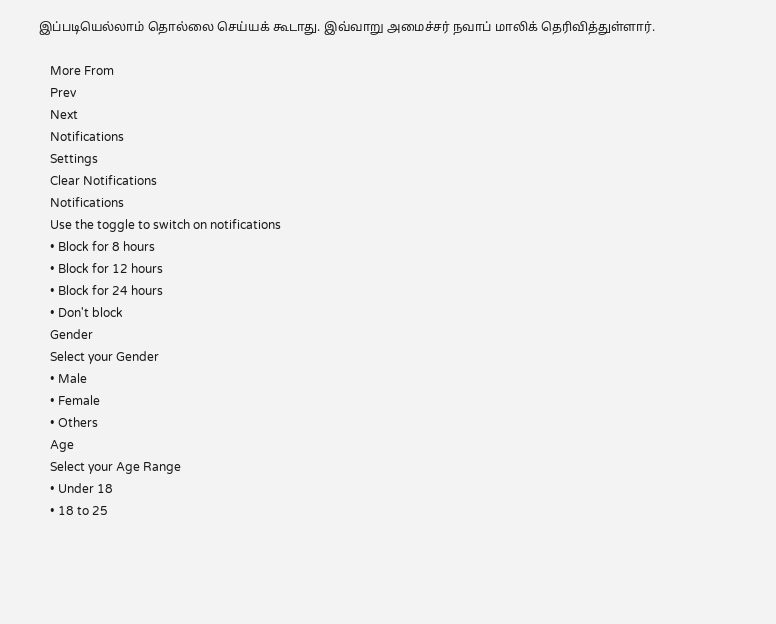இப்படியெல்லாம் தொல்லை செய்யக் கூடாது. இவ்வாறு அமைச்சர் நவாப் மாலிக் தெரிவித்துள்ளார்.

    More From
    Prev
    Next
    Notifications
    Settings
    Clear Notifications
    Notifications
    Use the toggle to switch on notifications
    • Block for 8 hours
    • Block for 12 hours
    • Block for 24 hours
    • Don't block
    Gender
    Select your Gender
    • Male
    • Female
    • Others
    Age
    Select your Age Range
    • Under 18
    • 18 to 25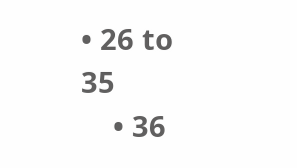• 26 to 35
    • 36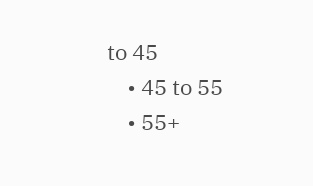to 45
    • 45 to 55
    • 55+